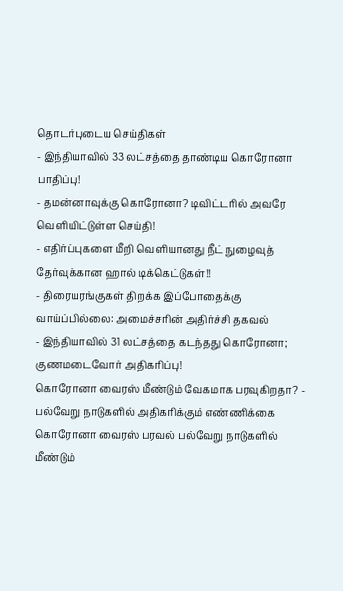தொடர்புடைய செய்திகள்
- இந்தியாவில் 33 லட்சத்தை தாண்டிய கொரோனா பாதிப்பு!
- தமன்னாவுக்கு கொரோனா? டிவிட்டரில் அவரே வெளியிட்டுள்ள செய்தி!
- எதிர்ப்புகளை மீறி வெளியானது நீட் நுழைவுத் தேர்வுக்கான ஹால் டிக்கெட்டுகள்!!
- திரையரங்குகள் திறக்க இப்போதைக்கு வாய்ப்பில்லை: அமைச்சரின் அதிர்ச்சி தகவல்
- இந்தியாவில் 31 லட்சத்தை கடந்தது கொரோனா; குணமடைவோர் அதிகரிப்பு!
கொரோனா வைரஸ் மீண்டும் வேகமாக பரவுகிறதா? - பல்வேறு நாடுகளில் அதிகரிக்கும் எண்ணிக்கை
கொரோனா வைரஸ் பரவல் பல்வேறு நாடுகளில் மீண்டும்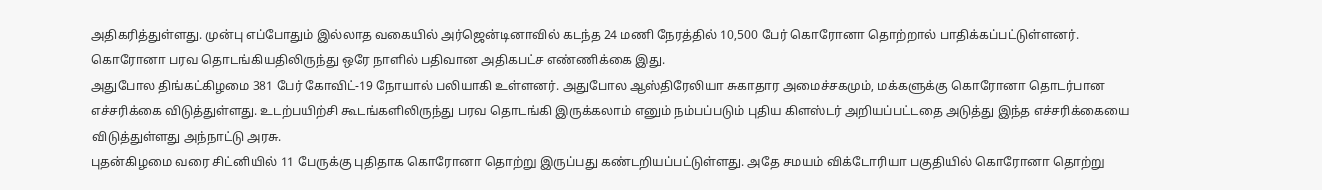அதிகரித்துள்ளது. முன்பு எப்போதும் இல்லாத வகையில் அர்ஜென்டினாவில் கடந்த 24 மணி நேரத்தில் 10,500 பேர் கொரோனா தொற்றால் பாதிக்கப்பட்டுள்ளனர்.
கொரோனா பரவ தொடங்கியதிலிருந்து ஒரே நாளில் பதிவான அதிகபட்ச எண்ணிக்கை இது.
அதுபோல திங்கட்கிழமை 381 பேர் கோவிட்-19 நோயால் பலியாகி உள்ளனர். அதுபோல ஆஸ்திரேலியா சுகாதார அமைச்சகமும், மக்களுக்கு கொரோனா தொடர்பான எச்சரிக்கை விடுத்துள்ளது. உடற்பயிற்சி கூடங்களிலிருந்து பரவ தொடங்கி இருக்கலாம் எனும் நம்பப்படும் புதிய கிளஸ்டர் அறியப்பட்டதை அடுத்து இந்த எச்சரிக்கையை விடுத்துள்ளது அந்நாட்டு அரசு.
புதன்கிழமை வரை சிட்னியில் 11 பேருக்கு புதிதாக கொரோனா தொற்று இருப்பது கண்டறியப்பட்டுள்ளது. அதே சமயம் விக்டோரியா பகுதியில் கொரோனா தொற்று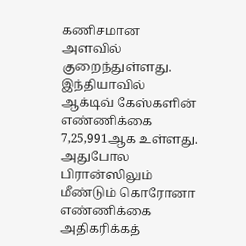கணிசமான அளவில் குறைந்துள்ளது. இந்தியாவில் ஆக்டிவ் கேஸ்களின் எண்ணிக்கை 7,25,991ஆக உள்ளது.
அதுபோல பிரான்ஸிலும் மீண்டும் கொரோனா எண்ணிக்கை அதிகரிக்கத்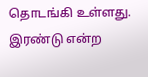தொடங்கி உள்ளது. இரண்டு என்ற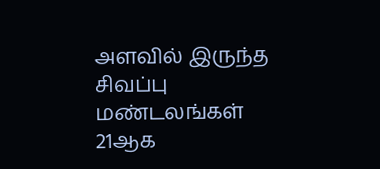அளவில் இருந்த சிவப்பு மண்டலங்கள் 21ஆக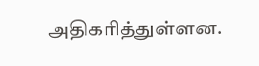அதிகரித்துள்ளன.